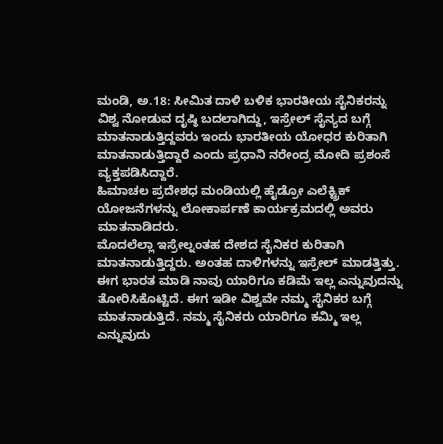ಮಂಡಿ, ಅ.18: ಸೀಮಿತ ದಾಳಿ ಬಳಿಕ ಭಾರತೀಯ ಸೈನಿಕರನ್ನು ವಿಶ್ವ ನೋಡುವ ದೃಷ್ಠಿ ಬದಲಾಗಿದ್ದು, ಇಸ್ರೇಲ್ ಸೈನ್ಯದ ಬಗ್ಗೆ ಮಾತನಾಡುತ್ತಿದ್ದವರು ಇಂದು ಭಾರತೀಯ ಯೋಧರ ಕುರಿತಾಗಿ ಮಾತನಾಡುತ್ತಿದ್ದಾರೆ ಎಂದು ಪ್ರಧಾನಿ ನರೇಂದ್ರ ಮೋದಿ ಪ್ರಶಂಸೆ ವ್ಯಕ್ತಪಡಿಸಿದ್ದಾರೆ.
ಹಿಮಾಚಲ ಪ್ರದೇಶಧ ಮಂಡಿಯಲ್ಲಿ ಹೈಡ್ರೋ ಎಲೆಕ್ಟ್ರಿಕ್ ಯೋಜನೆಗಳನ್ನು ಲೋಕಾರ್ಪಣೆ ಕಾರ್ಯಕ್ರಮದಲ್ಲಿ ಅವರು ಮಾತನಾಡಿದರು.
ಮೊದಲೆಲ್ಲಾ ಇಸ್ರೇಲ್ನಂತಹ ದೇಶದ ಸೈನಿಕರ ಕುರಿತಾಗಿ ಮಾತನಾಡುತ್ತಿದ್ದರು. ಅಂತಹ ದಾಳಿಗಳನ್ನು ಇಸ್ರೇಲ್ ಮಾಡತ್ತಿತ್ತು. ಈಗ ಭಾರತ ಮಾಡಿ ನಾವು ಯಾರಿಗೂ ಕಡಿಮೆ ಇಲ್ಲ ಎನ್ನುವುದನ್ನು ತೋರಿಸಿಕೊಟ್ಟಿದೆ. ಈಗ ಇಡೀ ವಿಶ್ವವೇ ನಮ್ಮ ಸೈನಿಕರ ಬಗ್ಗೆ ಮಾತನಾಡುತ್ತಿದೆ. ನಮ್ಮ ಸೈನಿಕರು ಯಾರಿಗೂ ಕಮ್ಮಿ ಇಲ್ಲ ಎನ್ನುವುದು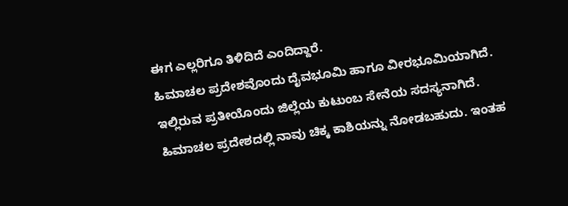ಈಗ ಎಲ್ಲರಿಗೂ ತಿಳಿದಿದೆ ಎಂದಿದ್ದಾರೆ.
ಹಿಮಾಚಲ ಪ್ರದೇಶವೊಂದು ದೈವಭೂಮಿ ಹಾಗೂ ವೀರಭೂಮಿಯಾಗಿದೆ. ಇಲ್ಲಿರುವ ಪ್ರತೀಯೊಂದು ಜಿಲ್ಲೆಯ ಕುಟುಂಬ ಸೇನೆಯ ಸದಸ್ಯನಾಗಿದೆ. ಹಿಮಾಚಲ ಪ್ರದೇಶದಲ್ಲಿ ನಾವು ಚಿಕ್ಕ ಕಾಶಿಯನ್ನು ನೋಡಬಹುದು. ಇಂತಹ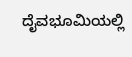ದೈವಭೂಮಿಯಲ್ಲಿ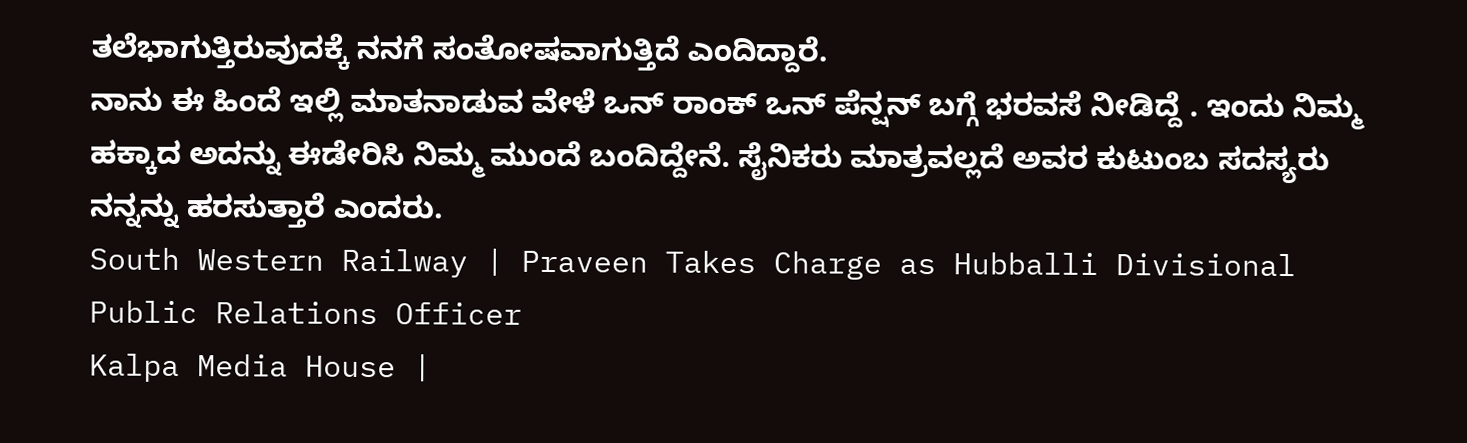ತಲೆಭಾಗುತ್ತಿರುವುದಕ್ಕೆ ನನಗೆ ಸಂತೋಷವಾಗುತ್ತಿದೆ ಎಂದಿದ್ದಾರೆ.
ನಾನು ಈ ಹಿಂದೆ ಇಲ್ಲಿ ಮಾತನಾಡುವ ವೇಳೆ ಒನ್ ರಾಂಕ್ ಒನ್ ಪೆನ್ಷನ್ ಬಗ್ಗೆ ಭರವಸೆ ನೀಡಿದ್ದೆ . ಇಂದು ನಿಮ್ಮ ಹಕ್ಕಾದ ಅದನ್ನು ಈಡೇರಿಸಿ ನಿಮ್ಮ ಮುಂದೆ ಬಂದಿದ್ದೇನೆ. ಸೈನಿಕರು ಮಾತ್ರವಲ್ಲದೆ ಅವರ ಕುಟುಂಬ ಸದಸ್ಯರು ನನ್ನನ್ನು ಹರಸುತ್ತಾರೆ ಎಂದರು.
South Western Railway | Praveen Takes Charge as Hubballi Divisional Public Relations Officer
Kalpa Media House |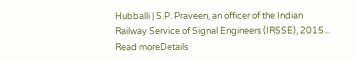Hubballi | S.P. Praveen, an officer of the Indian Railway Service of Signal Engineers (IRSSE), 2015...
Read moreDetails